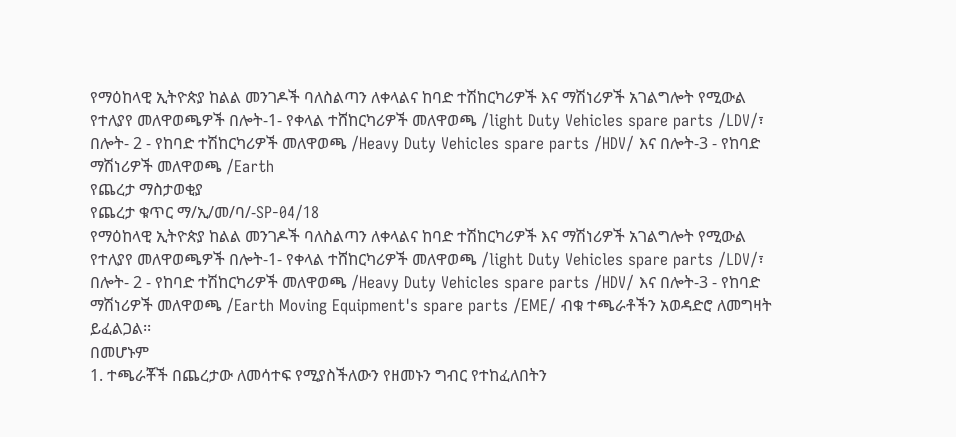የማዕከላዊ ኢትዮጵያ ከልል መንገዶች ባለስልጣን ለቀላልና ከባድ ተሽከርካሪዎች እና ማሽነሪዎች አገልግሎት የሚውል የተለያየ መለዋወጫዎች በሎት-1- የቀላል ተሸከርካሪዎች መለዋወጫ /light Duty Vehicles spare parts /LDV/፣ በሎት- 2 - የከባድ ተሽከርካሪዎች መለዋወጫ /Heavy Duty Vehicles spare parts /HDV/ እና በሎት-3 - የከባድ ማሽነሪዎች መለዋወጫ /Earth
የጨረታ ማስታወቂያ
የጨረታ ቁጥር ማ/ኢ/መ/ባ/-SP-04/18
የማዕከላዊ ኢትዮጵያ ከልል መንገዶች ባለስልጣን ለቀላልና ከባድ ተሽከርካሪዎች እና ማሽነሪዎች አገልግሎት የሚውል የተለያየ መለዋወጫዎች በሎት-1- የቀላል ተሸከርካሪዎች መለዋወጫ /light Duty Vehicles spare parts /LDV/፣ በሎት- 2 - የከባድ ተሽከርካሪዎች መለዋወጫ /Heavy Duty Vehicles spare parts /HDV/ እና በሎት-3 - የከባድ ማሽነሪዎች መለዋወጫ /Earth Moving Equipment's spare parts /EME/ ብቁ ተጫራቶችን አወዳድሮ ለመግዛት ይፈልጋል፡፡
በመሆኑም
1. ተጫራቾች በጨረታው ለመሳተፍ የሚያስችለውን የዘመኑን ግብር የተከፈለበትን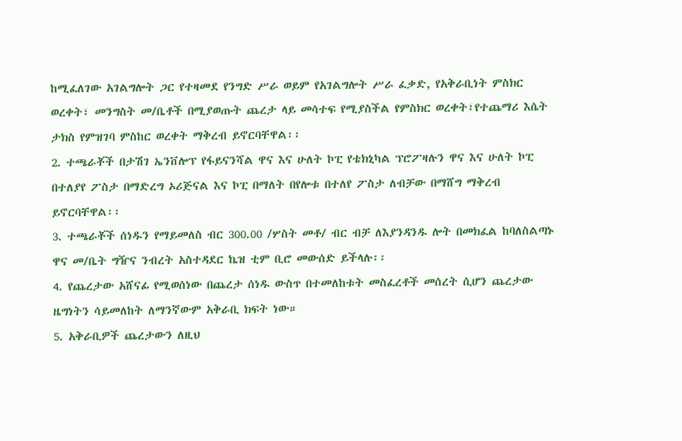ከሚፈለገው አገልግሎት ጋር የተዛመደ የንግድ ሥራ ወይም የአገልግሎት ሥራ ፈቃድ, የአቅራቢነት ምስክር ወረቀት፣ መንግስት መ/ቤቶች በሚያወጡት ጨረታ ላይ መሳተፍ የሚያስችል የምስክር ወረቀት፣የተጨማሪ እሴት ታክስ የምዝገባ ምስከር ወረቀት ማቅረብ ይኖርባቸዋል፡፡
2. ተጫራቾች በታሽገ ኤንቨሎፕ የፋይናንሻል ዋና እና ሁለት ኮፒ የቴክኒካል ፕሮፖዛሉን ዋና እና ሁለት ኮፒ በተለያየ ፖስታ በማድረግ ኦሪጅናል እና ኮፒ በማለት በየሎቱ በተለየ ፖስታ ለብቻው በማሸግ ማቅረብ ይኖርባቸዋል፡፡
3. ተጫራቾች ሰነዱን የማይመለስ ብር 300.00 /ሦስት መቶ/ ብር ብቻ ለእያንዳንዱ ሎት በመክፈል ከባለስልጣኑ ዋና መ/ቤት ግዥና ንብረት አስተዳደር ኬዝ ቲም ቢሮ መውሰድ ይችላሉ፡፡
4. የጨረታው አሸናፊ የሚወሰነው በጨረታ ሰነዱ ውስጥ በተመለከቱት መስፈረቶች መሰረት ሲሆን ጨረታው ዜግነትን ሳይመለከት ለማንኛውም አቅራቢ ክፍት ነው።
5. አቅራቢዎች ጨረታውን ለዚህ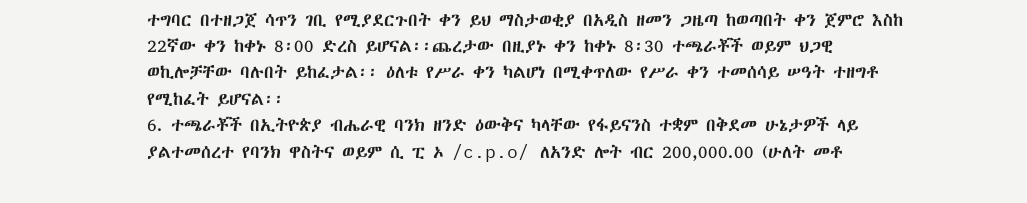ተግባር በተዘጋጀ ሳጥን ገቢ የሚያደርጉበት ቀን ይህ ማስታወቂያ በአዲስ ዘመን ጋዜጣ ከወጣበት ቀን ጀምሮ እስከ 22ኛው ቀን ከቀኑ 8፡00 ድረስ ይሆናል፡፡ጨረታው በዚያኑ ቀን ከቀኑ 8፡30 ተጫራቾች ወይም ህጋዊ ወኪሎቻቸው ባሉበት ይከፈታል፡፡ ዕለቱ የሥራ ቀን ካልሆነ በሚቀጥለው የሥራ ቀን ተመሰሳይ ሠዓት ተዘግቶ የሚከፈት ይሆናል፡፡
6. ተጫራቾች በኢትዮጵያ ብሔራዊ ባንክ ዘንድ ዕውቅና ካላቸው የፋይናንስ ተቋም በቅደመ ሁኔታዎች ላይ ያልተመሰረተ የባንክ ዋስትና ወይም ሲ ፒ ኦ /c.p.o/ ለአንድ ሎት ብር 200,000.00 (ሁለት መቶ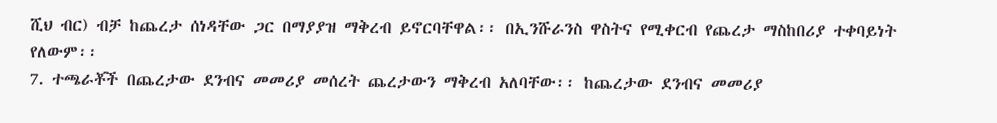ሺህ ብር) ብቻ ከጨረታ ሰነዳቸው ጋር በማያያዝ ማቅረብ ይኖርባቸዋል፡፡ በኢንሹራንስ ዋስትና የሚቀርብ የጨረታ ማስከበሪያ ተቀባይነት የለውም፡፡
7. ተጫራቾች በጨረታው ደንብና መመሪያ መሰረት ጨረታውን ማቅረብ አለባቸው፡፡ ከጨረታው ደንብና መመሪያ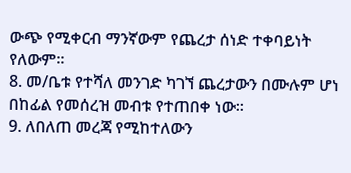ውጭ የሚቀርብ ማንኛውም የጨረታ ሰነድ ተቀባይነት የለውም፡፡
8. መ/ቤቱ የተሻለ መንገድ ካገኘ ጨረታውን በሙሉም ሆነ በከፊል የመሰረዝ መብቱ የተጠበቀ ነው።
9. ለበለጠ መረጃ የሚከተለውን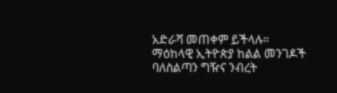አድራሻ መጠቀም ይችላሉ፡፡
ማዕከላዊ ኢትዮጵያ ከልል መንገዶች ባለስልጣን ግዥና ንብረት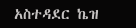አስተዳደር ኬዝ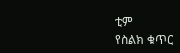ቲም
የስልክ ቁጥር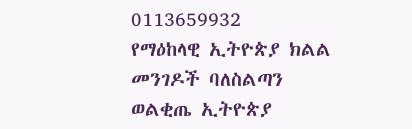0113659932
የማዕከላዊ ኢትዮጵያ ክልል መንገዶች ባለስልጣን
ወልቂጤ ኢትዮጵያ